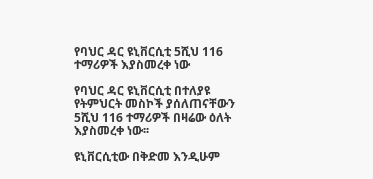የባህር ዳር ዩኒቨርሲቲ 5ሺህ 116 ተማሪዎች እያስመረቀ ነው

የባህር ዳር ዩኒቨርሲቲ በተለያዩ የትምህርት መስኮች ያሰለጠናቸውን 5ሺህ 116 ተማሪዎች በዛሬው ዕለት እያስመረቀ ነው፡፡

ዩኒቨርሲቲው በቅድመ እንዲሁም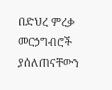በድህረ ምረቃ መርኃግብሮች ያሰለጠናቸውን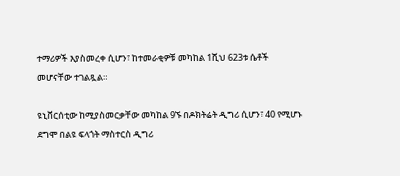ተማሪዎች እያስመረቀ ሲሆን፣ ከተመራቂዎቹ መካከል 1ሺህ 623ቱ ሴቶች መሆናቸው ተገልጿል።

ዩኒቨርሰቲው ከሚያስመርቃቸው መካከል 9ኙ በዶክትሬት ዲግሪ ሲሆን፣ 40 የሚሆኑ ደግሞ በልዩ ፍላጎት ማስተርስ ዲግሪ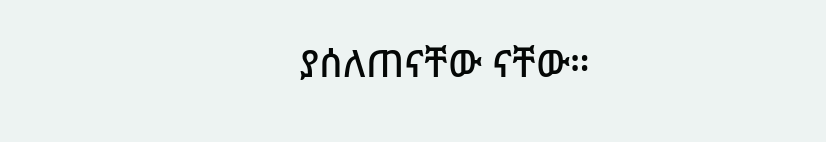ያሰለጠናቸው ናቸው።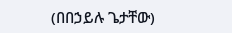(በበኃይሉ ጌታቸው)